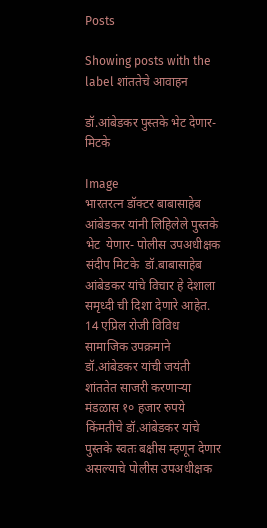Posts

Showing posts with the label शांततेचे आवाहन

डॉ.आंबेडकर पुस्तके भेट देणार-मिटके

Image
भारतरत्न डॉक्टर बाबासाहेब आंबेडकर यांनी लिहिलेले पुस्तके भेट  येणार- पोलीस उपअधीक्षक संदीप मिटके  डॉ.बाबासाहेब आंबेडकर यांचे विचार हे देशाला समृध्दी ची दिशा देणारे आहेत. 14 एप्रिल रोजी विविध सामाजिक उपक्रमाने डॉ.आंबेडकर यांची जयंती शांततेत साजरी करणाऱ्या मंडळास १० हजार रुपये किंमतीचे डॉ.आंबेडकर यांचे पुस्तके स्वतः बक्षीस म्हणून देणार असल्याचे पोलीस उपअधीक्षक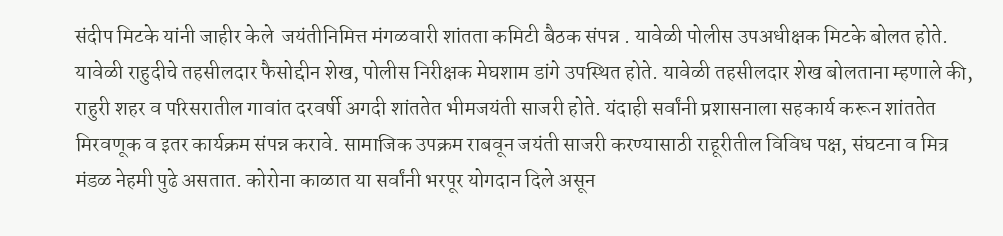संदीप मिटके यांनी जाहीर केले  जयंतीनिमित्त मंगळवारी शांतता कमिटी बैठक संपन्न . यावेळी पोलीस उपअधीक्षक मिटके बोलत होते. यावेळी राहुदीचे तहसीलदार फैसोद्दीन शेख, पोलीस निरीक्षक मेघशाम डांगे उपस्थित होते. यावेळी तहसीलदार शेख बोलताना म्हणाले की, राहुरी शहर व परिसरातील गावांत दरवर्षी अगदी शांततेत भीमजयंती साजरी होते. यंदाही सर्वांनी प्रशासनाला सहकार्य करून शांततेत मिरवणूक व इतर कार्यक्रम संपन्न करावे. सामाजिक उपक्रम राबवून जयंती साजरी करण्यासाठी राहूरीतील विविध पक्ष, संघटना व मित्र मंडळ नेहमी पुढे असतात. कोरोना काळात या सर्वांनी भरपूर योगदान दिले असून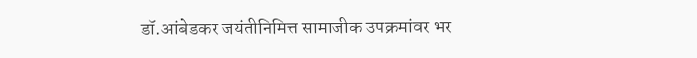डॉ.आंबेडकर जयंतीनिमित्त सामाजीक उपक्रमांवर भर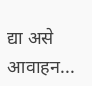द्या असे आवाहन...